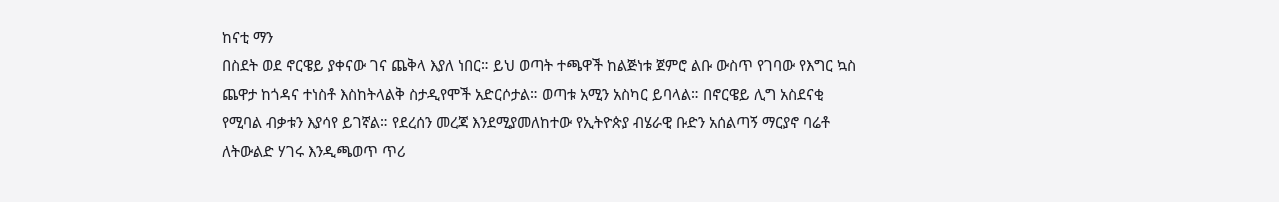ከናቲ ማን
በስደት ወደ ኖርዌይ ያቀናው ገና ጨቅላ እያለ ነበር። ይህ ወጣት ተጫዋች ከልጅነቱ ጀምሮ ልቡ ውስጥ የገባው የእግር ኳስ ጨዋታ ከጎዳና ተነስቶ እስከትላልቅ ስታዲየሞች አድርሶታል። ወጣቱ አሚን አስካር ይባላል። በኖርዌይ ሊግ አስደናቂ የሚባል ብቃቱን እያሳየ ይገኛል። የደረሰን መረጃ እንደሚያመለከተው የኢትዮጵያ ብሄራዊ ቡድን አሰልጣኝ ማርያኖ ባሬቶ ለትውልድ ሃገሩ እንዲጫወጥ ጥሪ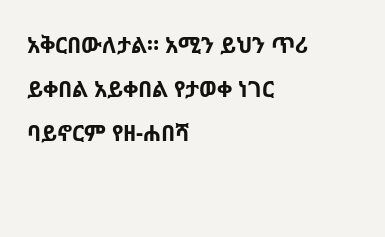አቅርበውለታል። አሚን ይህን ጥሪ ይቀበል አይቀበል የታወቀ ነገር ባይኖርም የዘ-ሐበሻ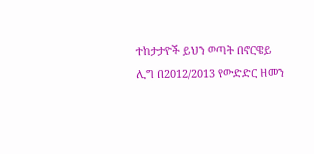ተከታታዮች ይህን ወጣት በኖርዌይ ሊግ በ2012/2013 የውድድር ዘመን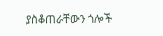ያስቆጠራቸውን ጎሎች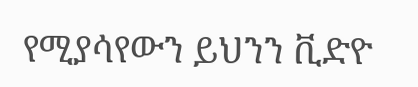የሚያሳየውን ይህንን ቪድዮ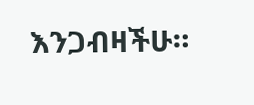እንጋብዛችሁ።